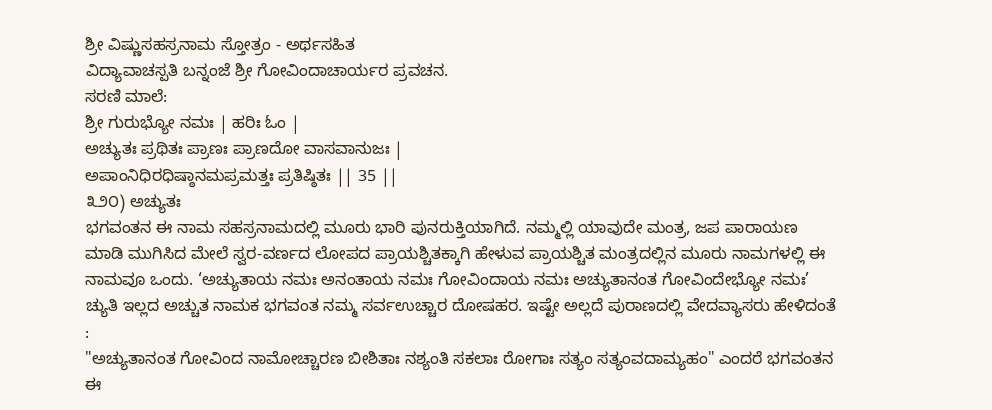ಶ್ರೀ ವಿಷ್ಣುಸಹಸ್ರನಾಮ ಸ್ತೋತ್ರಂ - ಅರ್ಥಸಹಿತ
ವಿದ್ಯಾವಾಚಸ್ಪತಿ ಬನ್ನಂಜೆ ಶ್ರೀ ಗೋವಿಂದಾಚಾರ್ಯರ ಪ್ರವಚನ.
ಸರಣಿ ಮಾಲೆ:
ಶ್ರೀ ಗುರುಭ್ಯೋ ನಮಃ | ಹರಿಃ ಓಂ |
ಅಚ್ಯುತಃ ಪ್ರಥಿತಃ ಪ್ರಾಣಃ ಪ್ರಾಣದೋ ವಾಸವಾನುಜಃ |
ಅಪಾಂನಿಧಿರಧಿಷ್ಠಾನಮಪ್ರಮತ್ತಃ ಪ್ರತಿಷ್ಠಿತಃ || 35 ||
೩೨೦) ಅಚ್ಯುತಃ
ಭಗವಂತನ ಈ ನಾಮ ಸಹಸ್ರನಾಮದಲ್ಲಿ ಮೂರು ಭಾರಿ ಪುನರುಕ್ತಿಯಾಗಿದೆ. ನಮ್ಮಲ್ಲಿ ಯಾವುದೇ ಮಂತ್ರ, ಜಪ ಪಾರಾಯಣ ಮಾಡಿ ಮುಗಿಸಿದ ಮೇಲೆ ಸ್ವರ-ವರ್ಣದ ಲೋಪದ ಪ್ರಾಯಶ್ಚಿತಕ್ಕಾಗಿ ಹೇಳುವ ಪ್ರಾಯಶ್ಚಿತ ಮಂತ್ರದಲ್ಲಿನ ಮೂರು ನಾಮಗಳಲ್ಲಿ ಈ ನಾಮವೂ ಒಂದು. ‘ಅಚ್ಯುತಾಯ ನಮಃ ಅನಂತಾಯ ನಮಃ ಗೋವಿಂದಾಯ ನಮಃ ಅಚ್ಯುತಾನಂತ ಗೋವಿಂದೇಭ್ಯೋ ನಮಃ’ ಚ್ಯುತಿ ಇಲ್ಲದ ಅಚ್ಚುತ ನಾಮಕ ಭಗವಂತ ನಮ್ಮ ಸರ್ವಉಚ್ಚಾರ ದೋಷಹರ. ಇಷ್ಟೇ ಅಲ್ಲದೆ ಪುರಾಣದಲ್ಲಿ ವೇದವ್ಯಾಸರು ಹೇಳಿದಂತೆ :
"ಅಚ್ಯುತಾನಂತ ಗೋವಿಂದ ನಾಮೋಚ್ಚಾರಣ ಬೀಶಿತಾಃ ನಶ್ಯಂತಿ ಸಕಲಾಃ ರೋಗಾಃ ಸತ್ಯಂ ಸತ್ಯಂವದಾಮ್ಯಹಂ" ಎಂದರೆ ಭಗವಂತನ ಈ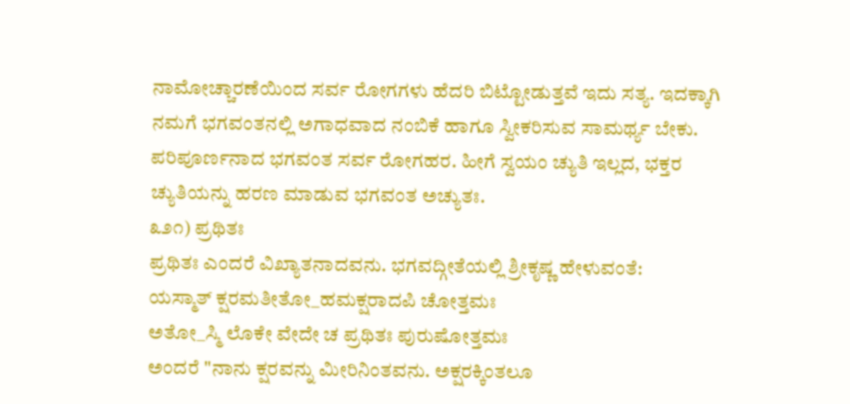ನಾಮೋಚ್ಚಾರಣೆಯಿಂದ ಸರ್ವ ರೋಗಗಳು ಹೆದರಿ ಬಿಟ್ಟೋಡುತ್ತವೆ ಇದು ಸತ್ಯ. ಇದಕ್ಕಾಗಿ ನಮಗೆ ಭಗವಂತನಲ್ಲಿ ಅಗಾಧವಾದ ನಂಬಿಕೆ ಹಾಗೂ ಸ್ವೀಕರಿಸುವ ಸಾಮರ್ಥ್ಯ ಬೇಕು. ಪರಿಪೂರ್ಣನಾದ ಭಗವಂತ ಸರ್ವ ರೋಗಹರ. ಹೀಗೆ ಸ್ವಯಂ ಚ್ಯುತಿ ಇಲ್ಲದ, ಭಕ್ತರ ಚ್ಯುತಿಯನ್ನು ಹರಣ ಮಾಡುವ ಭಗವಂತ ಅಚ್ಯುತಃ.
೩೨೧) ಪ್ರಥಿತಃ
ಪ್ರಥಿತಃ ಎಂದರೆ ವಿಖ್ಯಾತನಾದವನು. ಭಗವದ್ಗೀತೆಯಲ್ಲಿ ಶ್ರೀಕೃಷ್ಣ ಹೇಳುವಂತೆ:
ಯಸ್ಮಾತ್ ಕ್ಷರಮತೀತೋ_ಹಮಕ್ಷರಾದಪಿ ಚೋತ್ತಮಃ
ಅತೋ_ಸ್ಮಿ ಲೊಕೇ ವೇದೇ ಚ ಪ್ರಥಿತಃ ಪುರುಷೋತ್ತಮಃ
ಅಂದರೆ "ನಾನು ಕ್ಷರವನ್ನು ಮೀರಿನಿಂತವನು. ಅಕ್ಷರಕ್ಕಿಂತಲೂ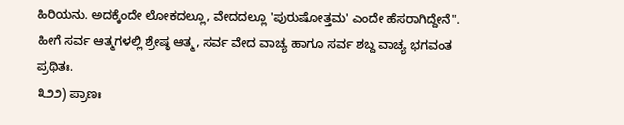ಹಿರಿಯನು. ಅದಕ್ಕೆಂದೇ ಲೋಕದಲ್ಲೂ, ವೇದದಲ್ಲೂ 'ಪುರುಷೋತ್ತಮ' ಎಂದೇ ಹೆಸರಾಗಿದ್ದೇನೆ". ಹೀಗೆ ಸರ್ವ ಆತ್ಮಗಳಲ್ಲಿ ಶ್ರೇಷ್ಠ ಆತ್ಮ, ಸರ್ವ ವೇದ ವಾಚ್ಯ ಹಾಗೂ ಸರ್ವ ಶಬ್ದ ವಾಚ್ಯ ಭಗವಂತ ಪ್ರಥಿತಃ.
೩೨೨) ಪ್ರಾಣಃ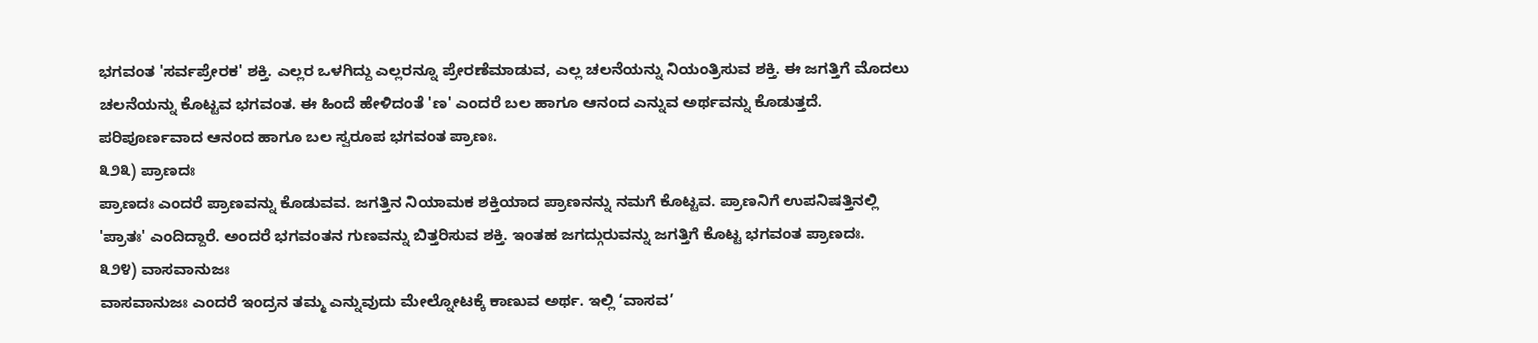ಭಗವಂತ 'ಸರ್ವಪ್ರೇರಕ' ಶಕ್ತಿ. ಎಲ್ಲರ ಒಳಗಿದ್ದು ಎಲ್ಲರನ್ನೂ ಪ್ರೇರಣೆಮಾಡುವ, ಎಲ್ಲ ಚಲನೆಯನ್ನು ನಿಯಂತ್ರಿಸುವ ಶಕ್ತಿ. ಈ ಜಗತ್ತಿಗೆ ಮೊದಲು ಚಲನೆಯನ್ನು ಕೊಟ್ಟವ ಭಗವಂತ. ಈ ಹಿಂದೆ ಹೇಳಿದಂತೆ 'ಣ' ಎಂದರೆ ಬಲ ಹಾಗೂ ಆನಂದ ಎನ್ನುವ ಅರ್ಥವನ್ನು ಕೊಡುತ್ತದೆ. ಪರಿಪೂರ್ಣವಾದ ಆನಂದ ಹಾಗೂ ಬಲ ಸ್ವರೂಪ ಭಗವಂತ ಪ್ರಾಣಃ.
೩೨೩) ಪ್ರಾಣದಃ
ಪ್ರಾಣದಃ ಎಂದರೆ ಪ್ರಾಣವನ್ನು ಕೊಡುವವ. ಜಗತ್ತಿನ ನಿಯಾಮಕ ಶಕ್ತಿಯಾದ ಪ್ರಾಣನನ್ನು ನಮಗೆ ಕೊಟ್ಟವ. ಪ್ರಾಣನಿಗೆ ಉಪನಿಷತ್ತಿನಲ್ಲಿ 'ಪ್ರಾತಃ' ಎಂದಿದ್ದಾರೆ. ಅಂದರೆ ಭಗವಂತನ ಗುಣವನ್ನು ಬಿತ್ತರಿಸುವ ಶಕ್ತಿ. ಇಂತಹ ಜಗದ್ಗುರುವನ್ನು ಜಗತ್ತಿಗೆ ಕೊಟ್ಟ ಭಗವಂತ ಪ್ರಾಣದಃ.
೩೨೪) ವಾಸವಾನುಜಃ
ವಾಸವಾನುಜಃ ಎಂದರೆ ಇಂದ್ರನ ತಮ್ಮ ಎನ್ನುವುದು ಮೇಲ್ನೋಟಕ್ಕೆ ಕಾಣುವ ಅರ್ಥ. ಇಲ್ಲಿ ‘ವಾಸವ’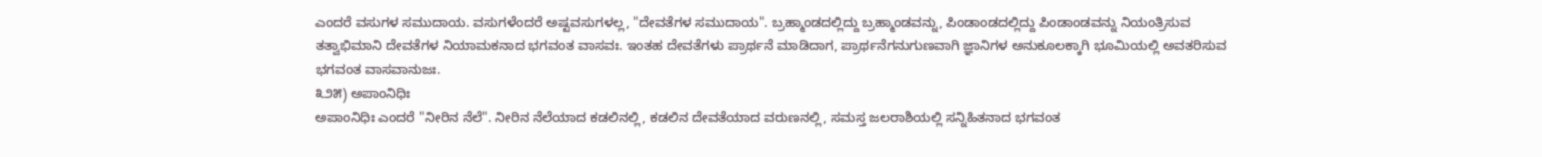ಎಂದರೆ ವಸುಗಳ ಸಮುದಾಯ. ವಸುಗಳೆಂದರೆ ಅಷ್ಟವಸುಗಳಲ್ಲ, "ದೇವತೆಗಳ ಸಮುದಾಯ". ಬ್ರಹ್ಮಾಂಡದಲ್ಲಿದ್ದು ಬ್ರಹ್ಮಾಂಡವನ್ನು, ಪಿಂಡಾಂಡದಲ್ಲಿದ್ದು ಪಿಂಡಾಂಡವನ್ನು ನಿಯಂತ್ರಿಸುವ ತತ್ವಾಭಿಮಾನಿ ದೇವತೆಗಳ ನಿಯಾಮಕನಾದ ಭಗವಂತ ವಾಸವಃ. ಇಂತಹ ದೇವತೆಗಳು ಪ್ರಾರ್ಥನೆ ಮಾಡಿದಾಗ, ಪ್ರಾರ್ಥನೆಗನುಗುಣವಾಗಿ ಜ್ಞಾನಿಗಳ ಅನುಕೂಲಕ್ಕಾಗಿ ಭೂಮಿಯಲ್ಲಿ ಅವತರಿಸುವ ಭಗವಂತ ವಾಸವಾನುಜಃ.
೩೨೫) ಅಪಾಂನಿಧಿಃ
ಅಪಾಂನಿಧಿಃ ಎಂದರೆ "ನೀರಿನ ನೆಲೆ". ನೀರಿನ ನೆಲೆಯಾದ ಕಡಲಿನಲ್ಲಿ, ಕಡಲಿನ ದೇವತೆಯಾದ ವರುಣನಲ್ಲಿ, ಸಮಸ್ತ ಜಲರಾಶಿಯಲ್ಲಿ ಸನ್ನಿಹಿತನಾದ ಭಗವಂತ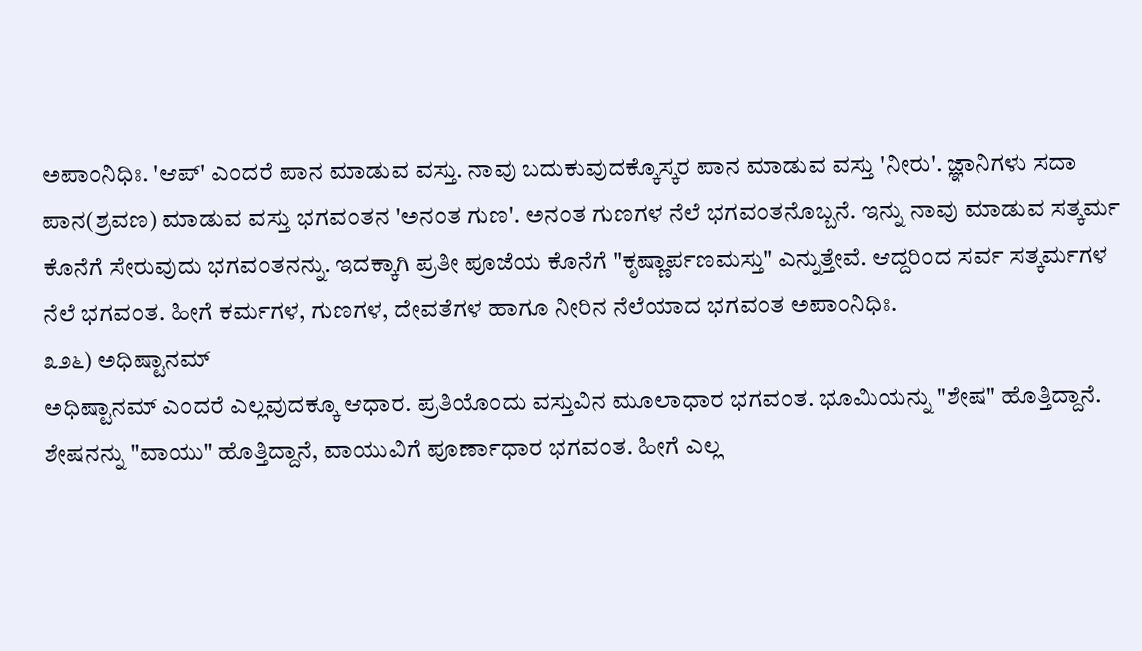ಅಪಾಂನಿಧಿಃ. 'ಆಪ್' ಎಂದರೆ ಪಾನ ಮಾಡುವ ವಸ್ತು. ನಾವು ಬದುಕುವುದಕ್ಕೊಸ್ಕರ ಪಾನ ಮಾಡುವ ವಸ್ತು 'ನೀರು'. ಜ್ಞಾನಿಗಳು ಸದಾ ಪಾನ(ಶ್ರವಣ) ಮಾಡುವ ವಸ್ತು ಭಗವಂತನ 'ಅನಂತ ಗುಣ'. ಅನಂತ ಗುಣಗಳ ನೆಲೆ ಭಗವಂತನೊಬ್ಬನೆ. ಇನ್ನು ನಾವು ಮಾಡುವ ಸತ್ಕರ್ಮ ಕೊನೆಗೆ ಸೇರುವುದು ಭಗವಂತನನ್ನು. ಇದಕ್ಕಾಗಿ ಪ್ರತೀ ಪೂಜೆಯ ಕೊನೆಗೆ "ಕೃಷ್ಣಾರ್ಪಣಮಸ್ತು" ಎನ್ನುತ್ತೇವೆ. ಆದ್ದರಿಂದ ಸರ್ವ ಸತ್ಕರ್ಮಗಳ ನೆಲೆ ಭಗವಂತ. ಹೀಗೆ ಕರ್ಮಗಳ, ಗುಣಗಳ, ದೇವತೆಗಳ ಹಾಗೂ ನೀರಿನ ನೆಲೆಯಾದ ಭಗವಂತ ಅಪಾಂನಿಧಿಃ.
೩೨೬) ಅಧಿಷ್ಟಾನಮ್
ಅಧಿಷ್ಟಾನಮ್ ಎಂದರೆ ಎಲ್ಲವುದಕ್ಕೂ ಆಧಾರ. ಪ್ರತಿಯೊಂದು ವಸ್ತುವಿನ ಮೂಲಾಧಾರ ಭಗವಂತ. ಭೂಮಿಯನ್ನು "ಶೇಷ" ಹೊತ್ತಿದ್ದಾನೆ. ಶೇಷನನ್ನು "ವಾಯು" ಹೊತ್ತಿದ್ದಾನೆ, ವಾಯುವಿಗೆ ಪೂರ್ಣಾಧಾರ ಭಗವಂತ. ಹೀಗೆ ಎಲ್ಲ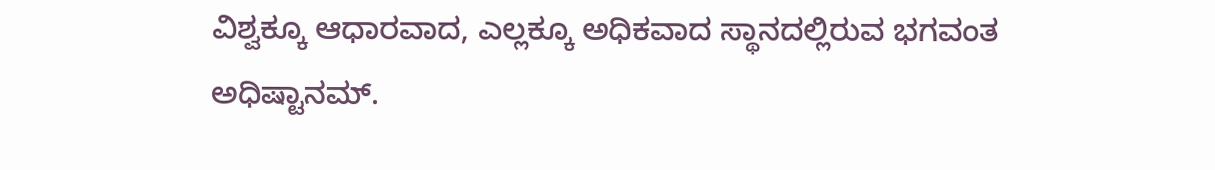ವಿಶ್ವಕ್ಕೂ ಆಧಾರವಾದ, ಎಲ್ಲಕ್ಕೂ ಅಧಿಕವಾದ ಸ್ಥಾನದಲ್ಲಿರುವ ಭಗವಂತ ಅಧಿಷ್ಟಾನಮ್.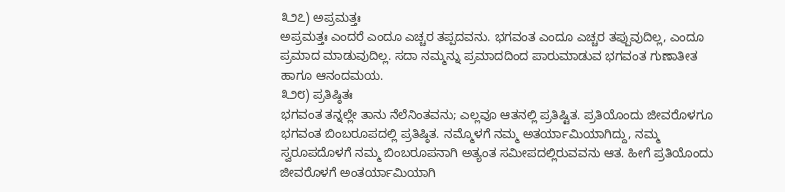೩೨೭) ಅಪ್ರಮತ್ತಃ
ಅಪ್ರಮತ್ತಃ ಎಂದರೆ ಎಂದೂ ಎಚ್ಚರ ತಪ್ಪದವನು. ಭಗವಂತ ಎಂದೂ ಎಚ್ಚರ ತಪ್ಪುವುದಿಲ್ಲ, ಎಂದೂ ಪ್ರಮಾದ ಮಾಡುವುದಿಲ್ಲ. ಸದಾ ನಮ್ಮನ್ನು ಪ್ರಮಾದದಿಂದ ಪಾರುಮಾಡುವ ಭಗವಂತ ಗುಣಾತೀತ ಹಾಗೂ ಆನಂದಮಯ.
೩೨೮) ಪ್ರತಿಷ್ಠಿತಃ
ಭಗವಂತ ತನ್ನಲ್ಲೇ ತಾನು ನೆಲೆನಿಂತವನು; ಎಲ್ಲವೂ ಆತನಲ್ಲಿ ಪ್ರತಿಷ್ಟಿತ. ಪ್ರತಿಯೊಂದು ಜೀವರೊಳಗೂ ಭಗವಂತ ಬಿಂಬರೂಪದಲ್ಲಿ ಪ್ರತಿಷ್ಠಿತ. ನಮ್ಮೊಳಗೆ ನಮ್ಮ ಅತರ್ಯಾಮಿಯಾಗಿದ್ದು, ನಮ್ಮ ಸ್ವರೂಪದೊಳಗೆ ನಮ್ಮ ಬಿಂಬರೂಪನಾಗಿ ಅತ್ಯಂತ ಸಮೀಪದಲ್ಲಿರುವವನು ಆತ. ಹೀಗೆ ಪ್ರತಿಯೊಂದು ಜೀವರೊಳಗೆ ಅಂತರ್ಯಾಮಿಯಾಗಿ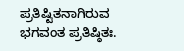ಪ್ರತಿಷ್ಟಿತನಾಗಿರುವ ಭಗವಂತ ಪ್ರತಿಷ್ಠಿತಃ.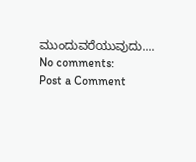ಮುಂದುವರೆಯುವುದು....
No comments:
Post a Comment